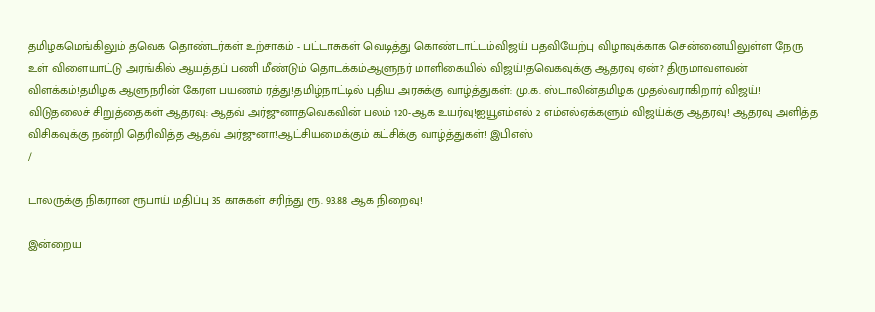தமிழகமெங்கிலும் தவெக தொண்டர்கள் உற்சாகம் - பட்டாசுகள் வெடித்து கொண்டாட்டம்விஜய் பதவியேற்பு விழாவுக்காக சென்னையிலுள்ள நேரு உள் விளையாட்டு அரங்கில் ஆயத்தப் பணி மீண்டும் தொடக்கம்ஆளுநர் மாளிகையில் விஜய்!தவெகவுக்கு ஆதரவு ஏன்? திருமாவளவன் விளக்கம்!தமிழக ஆளுநரின் கேரள பயணம் ரத்து!தமிழ்நாட்டில் புதிய அரசுக்கு வாழ்த்துகள்: மு.க. ஸ்டாலின்தமிழக முதல்வராகிறார் விஜய்! விடுதலைச் சிறுத்தைகள் ஆதரவு: ஆதவ் அர்ஜுனாதவெகவின் பலம் 120-ஆக உயர்வு!ஐயூஎம்எல் 2 எம்எல்ஏக்களும் விஜய்க்கு ஆதரவு! ஆதரவு அளித்த விசிகவுக்கு நன்றி தெரிவித்த ஆதவ் அர்ஜுனா!ஆட்சியமைக்கும் கட்சிக்கு வாழ்த்துகள்! இபிஎஸ்
/

டாலருக்கு நிகரான ரூபாய் மதிப்பு 35 காசுகள் சரிந்து ரூ. 93.88 ஆக நிறைவு!

இன்றைய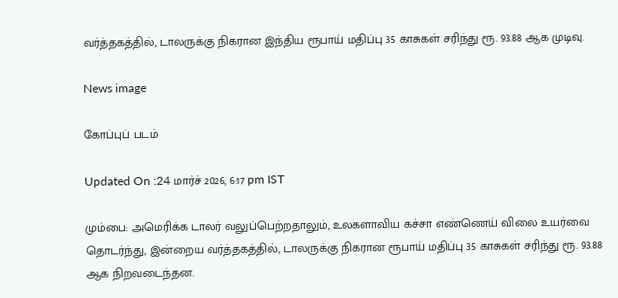வர்த்தகத்தில், டாலருக்கு நிகரான இந்திய ரூபாய் மதிப்பு 35 காசுகள் சரிந்து ரூ. 93.88 ஆக முடிவு.

News image

கோப்புப் படம்

Updated On :24 மார்ச் 2026, 6:17 pm IST

மும்பை: அமெரிக்க டாலர் வலுப்பெற்றதாலும், உலகளாவிய கச்சா எண்ணெய் விலை உயர்வை தொடர்ந்து, இன்றைய வர்த்தகத்தில், டாலருக்கு நிகரான ரூபாய் மதிப்பு 35 காசுகள் சரிந்து ரூ. 93.88 ஆக நிறவடைந்தன.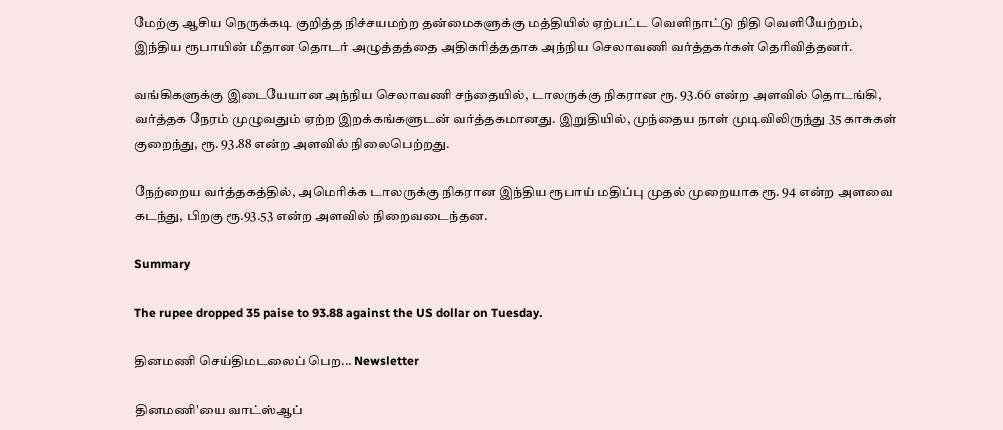மேற்கு ஆசிய நெருக்கடி குறித்த நிச்சயமற்ற தன்மைகளுக்கு மத்தியில் ஏற்பட்ட வெளிநாட்டு நிதி வெளியேற்றம், இந்திய ரூபாயின் மீதான தொடர் அழுத்தத்தை அதிகரித்ததாக அந்நிய செலாவணி வர்த்தகர்கள் தெரிவித்தனர்.

வங்கிகளுக்கு இடையேயான அந்நிய செலாவணி சந்தையில், டாலருக்கு நிகரான ரூ. 93.66 என்ற அளவில் தொடங்கி, வர்த்தக நேரம் முழுவதும் ஏற்ற இறக்கங்களுடன் வர்த்தகமானது. இறுதியில், முந்தைய நாள் முடிவிலிருந்து 35 காசுகள் குறைந்து, ரூ. 93.88 என்ற அளவில் நிலைபெற்றது.

நேற்றைய வர்த்தகத்தில், அமெரிக்க டாலருக்கு நிகரான இந்திய ரூபாய் மதிப்பு முதல் முறையாக ரூ. 94 என்ற அளவை கடந்து, பிறகு ரூ.93.53 என்ற அளவில் நிறைவடைந்தன.

Summary

The rupee dropped 35 paise to 93.88 against the US dollar on Tuesday.

தினமணி செய்திமடலைப் பெற... Newsletter

தினமணி'யை வாட்ஸ்ஆப்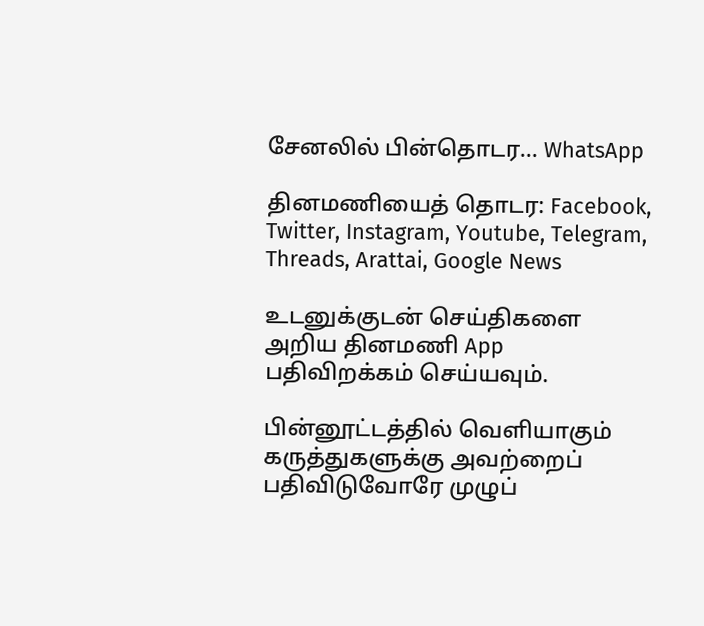சேனலில் பின்தொடர... WhatsApp

தினமணியைத் தொடர: Facebook, Twitter, Instagram, Youtube, Telegram, Threads, Arattai, Google News

உடனுக்குடன் செய்திகளை அறிய தினமணி App பதிவிறக்கம் செய்யவும்.

பின்னூட்டத்தில் வெளியாகும் கருத்துகளுக்கு அவற்றைப் பதிவிடுவோரே முழுப்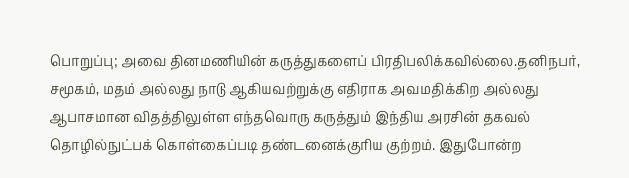பொறுப்பு; அவை தினமணியின் கருத்துகளைப் பிரதிபலிக்கவில்லை.தனிநபர், சமூகம், மதம் அல்லது நாடு ஆகியவற்றுக்கு எதிராக அவமதிக்கிற அல்லது ஆபாசமான விதத்திலுள்ள எந்தவொரு கருத்தும் இந்திய அரசின் தகவல் தொழில்நுட்பக் கொள்கைப்படி தண்டனைக்குரிய குற்றம். இதுபோன்ற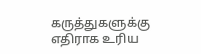கருத்துகளுக்கு எதிராக உரிய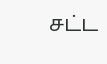சட்ட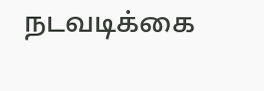நடவடிக்கை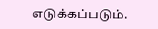எடுக்கப்படும்.